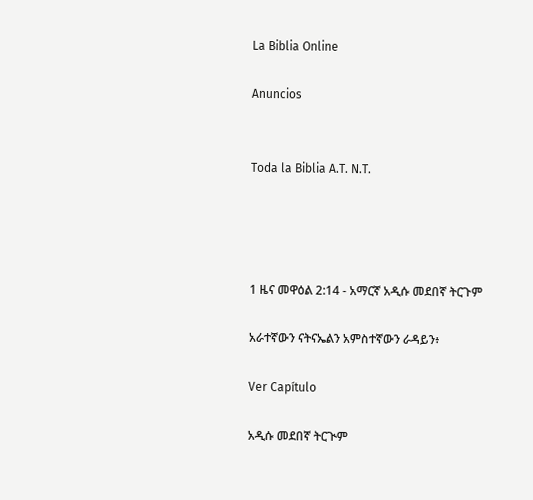La Biblia Online

Anuncios


Toda la Biblia A.T. N.T.




1 ዜና መዋዕል 2:14 - አማርኛ አዲሱ መደበኛ ትርጉም

አራተኛውን ናትናኤልን አምስተኛውን ራዳይን፥

Ver Capítulo

አዲሱ መደበኛ ትርጒም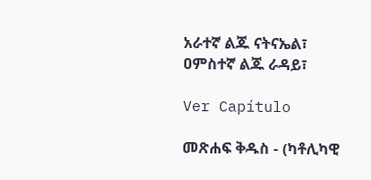አራተኛ ልጁ ናትናኤል፣ ዐምስተኛ ልጁ ራዳይ፣

Ver Capítulo

መጽሐፍ ቅዱስ - (ካቶሊካዊ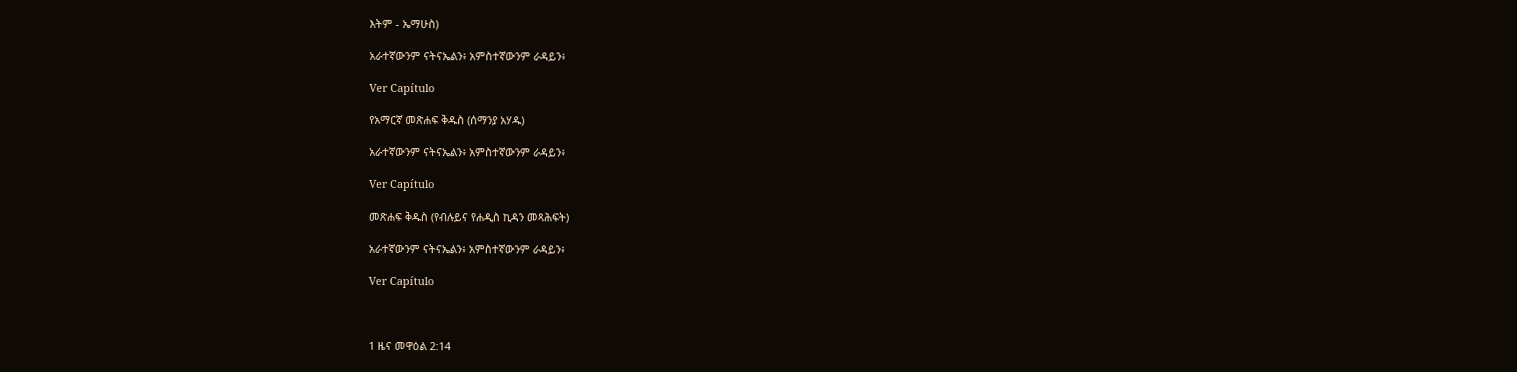እትም - ኤማሁስ)

አራተኛውንም ናትናኤልን፥ አምስተኛውንም ራዳይን፥

Ver Capítulo

የአማርኛ መጽሐፍ ቅዱስ (ሰማንያ አሃዱ)

አራተኛውንም ናትናኤልን፥ አምስተኛውንም ራዳይን፥

Ver Capítulo

መጽሐፍ ቅዱስ (የብሉይና የሐዲስ ኪዳን መጻሕፍት)

አራተኛውንም ናትናኤልን፥ አምስተኛውንም ራዳይን፥

Ver Capítulo



1 ዜና መዋዕል 2:14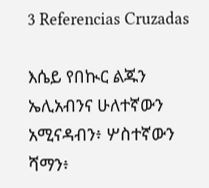3 Referencias Cruzadas

እሴይ የበኲር ልጁን ኤሊአብንና ሁለተኛውን አሚናዳብን፥ ሦስተኛውን ሻማን፥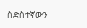ስድስተኛውን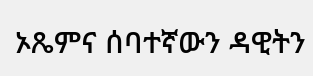ኦጼምና ሰባተኛውን ዳዊትን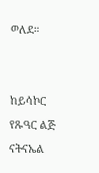ወለደ።


ከይሳኮር የጹዓር ልጅ ናትናኤል